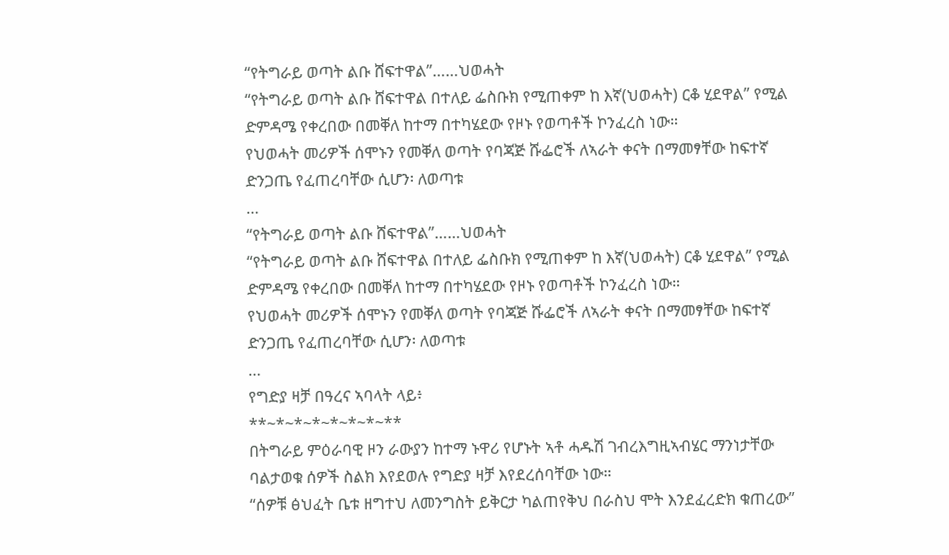“የትግራይ ወጣት ልቡ ሸፍተዋል”……ህወሓት
“የትግራይ ወጣት ልቡ ሸፍተዋል በተለይ ፌስቡክ የሚጠቀም ከ እኛ(ህወሓት) ርቆ ሂደዋል” የሚል ድምዳሜ የቀረበው በመቐለ ከተማ በተካሄደው የዞኑ የወጣቶች ኮንፈረስ ነው።
የህወሓት መሪዎች ሰሞኑን የመቐለ ወጣት የባጃጅ ሹፌሮች ለኣራት ቀናት በማመፃቸው ከፍተኛ ድንጋጤ የፈጠረባቸው ሲሆን፡ ለወጣቱ
…
“የትግራይ ወጣት ልቡ ሸፍተዋል”……ህወሓት
“የትግራይ ወጣት ልቡ ሸፍተዋል በተለይ ፌስቡክ የሚጠቀም ከ እኛ(ህወሓት) ርቆ ሂደዋል” የሚል ድምዳሜ የቀረበው በመቐለ ከተማ በተካሄደው የዞኑ የወጣቶች ኮንፈረስ ነው።
የህወሓት መሪዎች ሰሞኑን የመቐለ ወጣት የባጃጅ ሹፌሮች ለኣራት ቀናት በማመፃቸው ከፍተኛ ድንጋጤ የፈጠረባቸው ሲሆን፡ ለወጣቱ
…
የግድያ ዛቻ በዓረና ኣባላት ላይ፥
**~*~*~*~*~*~*~**
በትግራይ ምዕራባዊ ዞን ራውያን ከተማ ኑዋሪ የሆኑት ኣቶ ሓዱሽ ገብረእግዚኣብሄር ማንነታቸው ባልታወቁ ሰዎች ስልክ እየደወሉ የግድያ ዛቻ እየደረሰባቸው ነው።
“ሰዎቹ ፅህፈት ቤቱ ዘግተህ ለመንግስት ይቅርታ ካልጠየቅህ በራስህ ሞት እንደፈረድክ ቁጠረው”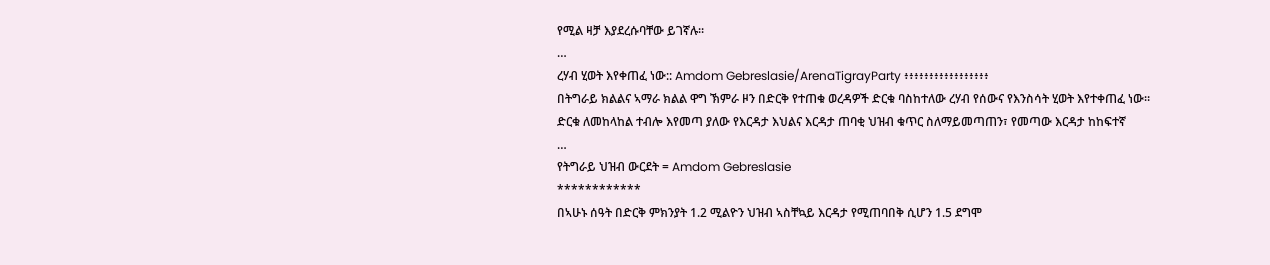የሚል ዛቻ እያደረሱባቸው ይገኛሉ።
…
ረሃብ ሂወት እየቀጠፈ ነው:: Amdom Gebreslasie/ArenaTigrayParty ፥፥፥፥፥፥፥፥፥፥፥፥፥፥፥፥፥
በትግራይ ክልልና ኣማራ ክልል ዋግ ኽምራ ዞን በድርቅ የተጠቁ ወረዳዎች ድርቁ ባስከተለው ረሃብ የሰውና የእንስሳት ሂወት እየተቀጠፈ ነው።
ድርቁ ለመከላከል ተብሎ እየመጣ ያለው የእርዳታ እህልና እርዳታ ጠባቂ ህዝብ ቁጥር ስለማይመጣጠን፣ የመጣው እርዳታ ከከፍተኛ
…
የትግራይ ህዝብ ውርደት = Amdom Gebreslasie
************
በኣሁኑ ሰዓት በድርቅ ምክንያት 1.2 ሚልዮን ህዝብ ኣስቸኳይ እርዳታ የሚጠባበቅ ሲሆን 1.5 ደግሞ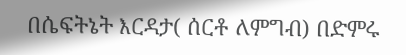በሴፍትኔት እርዳታ( ሰርቶ ለምግብ) በድምሩ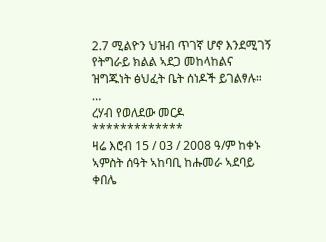2.7 ሚልዮን ህዝብ ጥገኛ ሆኖ እንደሚገኝ የትግራይ ክልል ኣደጋ መከላከልና ዝግጁነት ፅህፈት ቤት ሰነዶች ይገልፃሉ።
…
ረሃብ የወለደው መርዶ
*************
ዛሬ እሮብ 15 / 03 / 2008 ዓ/ም ከቀኑ ኣምስት ሰዓት ኣከባቢ ከሑመራ ኣደባይ ቀበሌ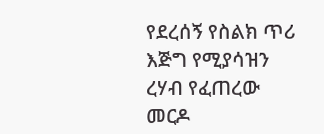የደረሰኝ የስልክ ጥሪ እጅግ የሚያሳዝን ረሃብ የፈጠረው መርዶ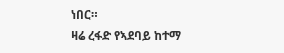ነበር።
ዛሬ ረፋድ የኣደባይ ከተማ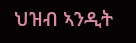ህዝብ ኣንዲት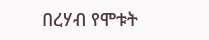በረሃብ የሞቱት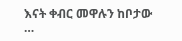እናት ቀብር መዋሉን ከቦታው
…